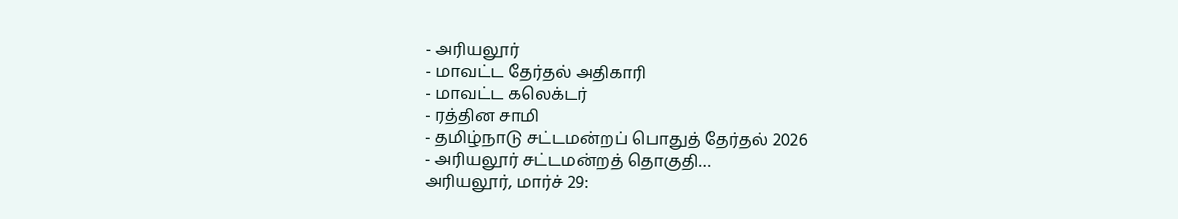- அரியலூர்
- மாவட்ட தேர்தல் அதிகாரி
- மாவட்ட கலெக்டர்
- ரத்தின சாமி
- தமிழ்நாடு சட்டமன்றப் பொதுத் தேர்தல் 2026
- அரியலூர் சட்டமன்றத் தொகுதி…
அரியலூர், மார்ச் 29: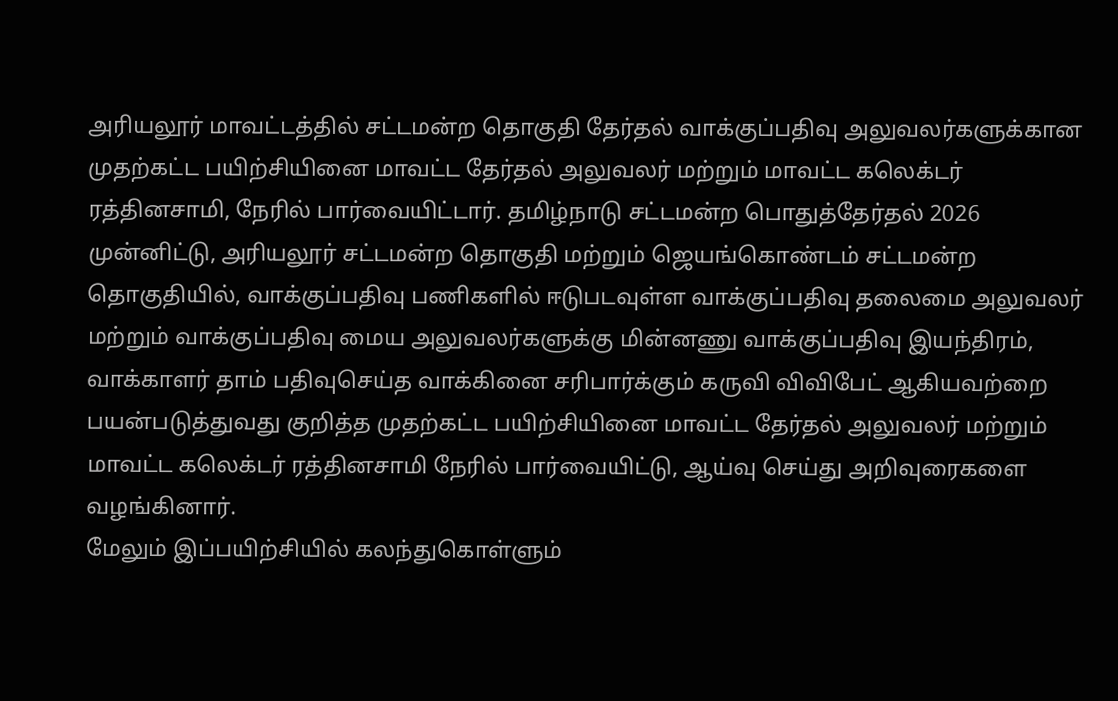அரியலூர் மாவட்டத்தில் சட்டமன்ற தொகுதி தேர்தல் வாக்குப்பதிவு அலுவலர்களுக்கான முதற்கட்ட பயிற்சியினை மாவட்ட தேர்தல் அலுவலர் மற்றும் மாவட்ட கலெக்டர் ரத்தினசாமி, நேரில் பார்வையிட்டார். தமிழ்நாடு சட்டமன்ற பொதுத்தேர்தல் 2026 முன்னிட்டு, அரியலூர் சட்டமன்ற தொகுதி மற்றும் ஜெயங்கொண்டம் சட்டமன்ற தொகுதியில், வாக்குப்பதிவு பணிகளில் ஈடுபடவுள்ள வாக்குப்பதிவு தலைமை அலுவலர் மற்றும் வாக்குப்பதிவு மைய அலுவலர்களுக்கு மின்னணு வாக்குப்பதிவு இயந்திரம், வாக்காளர் தாம் பதிவுசெய்த வாக்கினை சரிபார்க்கும் கருவி விவிபேட் ஆகியவற்றை பயன்படுத்துவது குறித்த முதற்கட்ட பயிற்சியினை மாவட்ட தேர்தல் அலுவலர் மற்றும் மாவட்ட கலெக்டர் ரத்தினசாமி நேரில் பார்வையிட்டு, ஆய்வு செய்து அறிவுரைகளை வழங்கினார்.
மேலும் இப்பயிற்சியில் கலந்துகொள்ளும்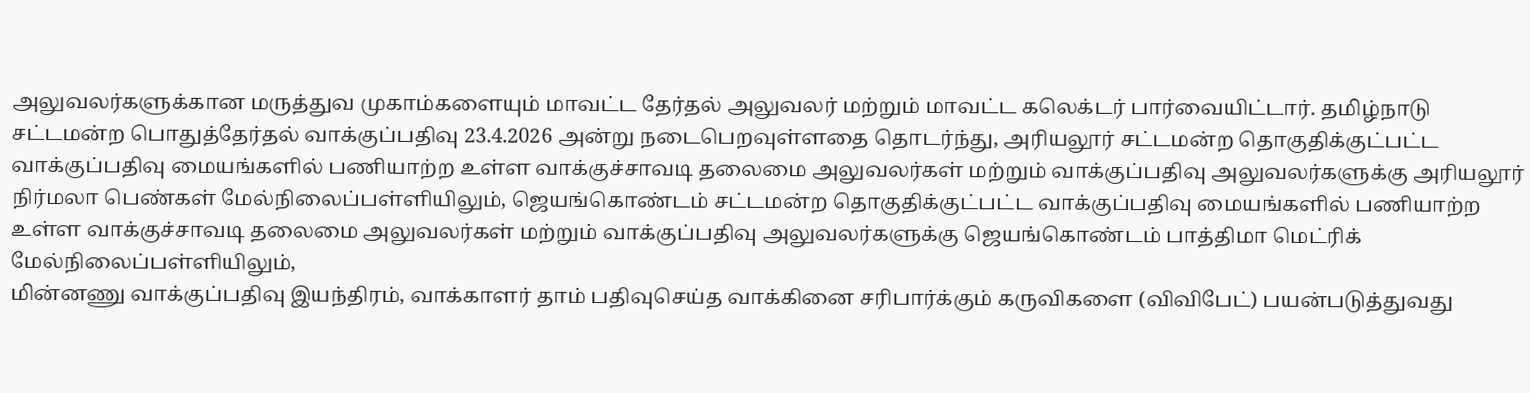அலுவலர்களுக்கான மருத்துவ முகாம்களையும் மாவட்ட தேர்தல் அலுவலர் மற்றும் மாவட்ட கலெக்டர் பார்வையிட்டார். தமிழ்நாடு சட்டமன்ற பொதுத்தேர்தல் வாக்குப்பதிவு 23.4.2026 அன்று நடைபெறவுள்ளதை தொடர்ந்து, அரியலூர் சட்டமன்ற தொகுதிக்குட்பட்ட வாக்குப்பதிவு மையங்களில் பணியாற்ற உள்ள வாக்குச்சாவடி தலைமை அலுவலர்கள் மற்றும் வாக்குப்பதிவு அலுவலர்களுக்கு அரியலூர் நிர்மலா பெண்கள் மேல்நிலைப்பள்ளியிலும், ஜெயங்கொண்டம் சட்டமன்ற தொகுதிக்குட்பட்ட வாக்குப்பதிவு மையங்களில் பணியாற்ற உள்ள வாக்குச்சாவடி தலைமை அலுவலர்கள் மற்றும் வாக்குப்பதிவு அலுவலர்களுக்கு ஜெயங்கொண்டம் பாத்திமா மெட்ரிக் மேல்நிலைப்பள்ளியிலும்,
மின்னணு வாக்குப்பதிவு இயந்திரம், வாக்காளர் தாம் பதிவுசெய்த வாக்கினை சரிபார்க்கும் கருவிகளை (விவிபேட்) பயன்படுத்துவது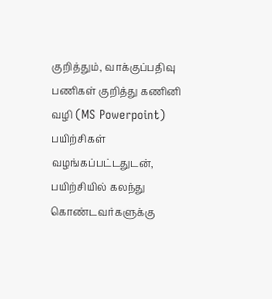குறித்தும், வாக்குப்பதிவு பணிகள் குறித்து கணினி வழி (MS Powerpoint) பயிற்சிகள் வழங்கப்பட்டதுடன், பயிற்சியில் கலந்து கொண்டவர்களுக்கு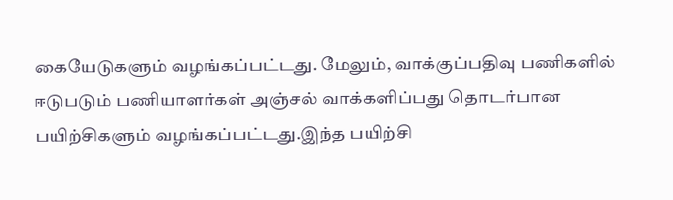கையேடுகளும் வழங்கப்பட்டது. மேலும், வாக்குப்பதிவு பணிகளில் ஈடுபடும் பணியாளர்கள் அஞ்சல் வாக்களிப்பது தொடர்பான பயிற்சிகளும் வழங்கப்பட்டது.இந்த பயிற்சி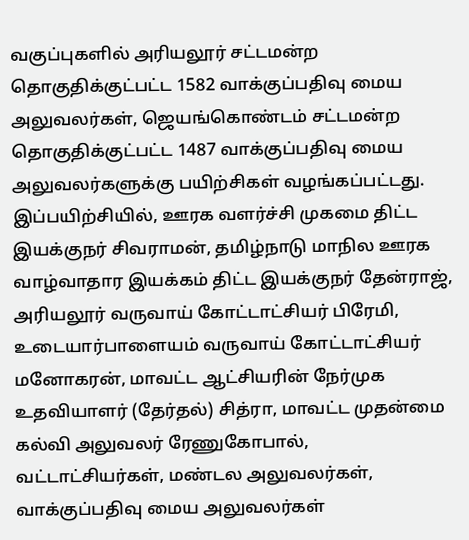வகுப்புகளில் அரியலூர் சட்டமன்ற தொகுதிக்குட்பட்ட 1582 வாக்குப்பதிவு மைய அலுவலர்கள், ஜெயங்கொண்டம் சட்டமன்ற தொகுதிக்குட்பட்ட 1487 வாக்குப்பதிவு மைய அலுவலர்களுக்கு பயிற்சிகள் வழங்கப்பட்டது.
இப்பயிற்சியில், ஊரக வளர்ச்சி முகமை திட்ட இயக்குநர் சிவராமன், தமிழ்நாடு மாநில ஊரக வாழ்வாதார இயக்கம் திட்ட இயக்குநர் தேன்ராஜ், அரியலூர் வருவாய் கோட்டாட்சியர் பிரேமி, உடையார்பாளையம் வருவாய் கோட்டாட்சியர் மனோகரன், மாவட்ட ஆட்சியரின் நேர்முக உதவியாளர் (தேர்தல்) சித்ரா, மாவட்ட முதன்மை கல்வி அலுவலர் ரேணுகோபால், வட்டாட்சியர்கள், மண்டல அலுவலர்கள், வாக்குப்பதிவு மைய அலுவலர்கள்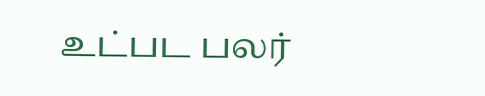உட்பட பலர்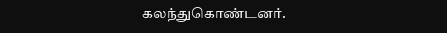கலந்துகொண்டனர்.